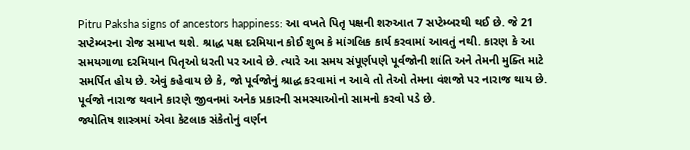Pitru Paksha signs of ancestors happiness: આ વખતે પિતૃ પક્ષની શરુઆત 7 સપ્ટેમ્બરથી થઈ છે. જે 21 સપ્ટેમ્બરના રોજ સમાપ્ત થશે. શ્રાદ્ધ પક્ષ દરમિયાન કોઈ શુભ કે માંગલિક કાર્ય કરવામાં આવતું નથી. કારણ કે આ સમયગાળા દરમિયાન પિતૃઓ ધરતી પર આવે છે. ત્યારે આ સમય સંપૂર્ણપણે પૂર્વજોની શાંતિ અને તેમની મુક્તિ માટે સમર્પિત હોય છે. એવું કહેવાય છે કે, જો પૂર્વજોનું શ્રાદ્ધ કરવામાં ન આવે તો તેઓ તેમના વંશજો પર નારાજ થાય છે. પૂર્વજો નારાજ થવાને કારણે જીવનમાં અનેક પ્રકારની સમસ્યાઓનો સામનો કરવો પડે છે.
જ્યોતિષ શાસ્ત્રમાં એવા કેટલાક સંકેતોનું વર્ણન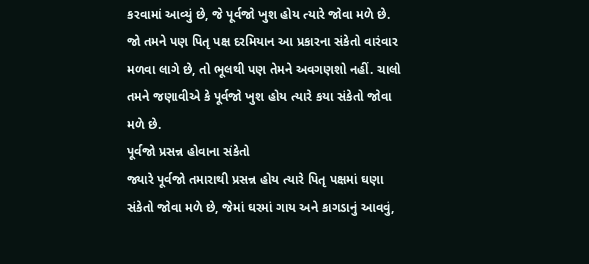કરવામાં આવ્યું છે, જે પૂર્વજો ખુશ હોય ત્યારે જોવા મળે છે. જો તમને પણ પિતૃ પક્ષ દરમિયાન આ પ્રકારના સંકેતો વારંવાર મળવા લાગે છે, તો ભૂલથી પણ તેમને અવગણશો નહીં. ચાલો તમને જણાવીએ કે પૂર્વજો ખુશ હોય ત્યારે કયા સંકેતો જોવા મળે છે.
પૂર્વજો પ્રસન્ન હોવાના સંકેતો
જ્યારે પૂર્વજો તમારાથી પ્રસન્ન હોય ત્યારે પિતૃ પક્ષમાં ઘણા સંકેતો જોવા મળે છે, જેમાં ઘરમાં ગાય અને કાગડાનું આવવું,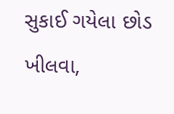સુકાઈ ગયેલા છોડ ખીલવા,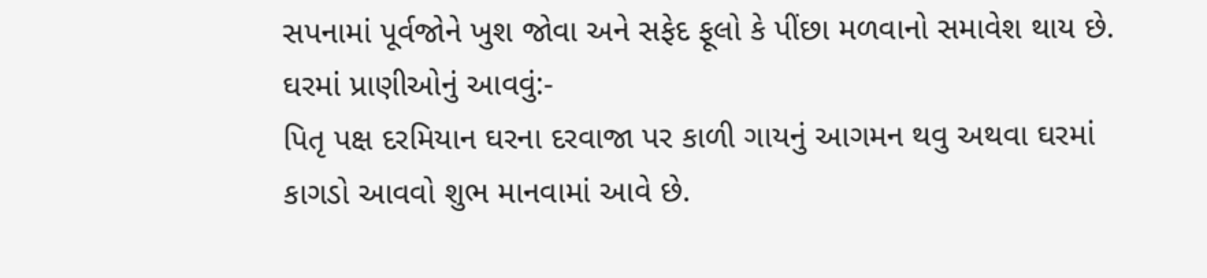સપનામાં પૂર્વજોને ખુશ જોવા અને સફેદ ફૂલો કે પીંછા મળવાનો સમાવેશ થાય છે.
ઘરમાં પ્રાણીઓનું આવવું:-
પિતૃ પક્ષ દરમિયાન ઘરના દરવાજા પર કાળી ગાયનું આગમન થવુ અથવા ઘરમાં કાગડો આવવો શુભ માનવામાં આવે છે.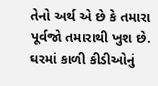તેનો અર્થ એ છે કે તમારા પૂર્વજો તમારાથી ખુશ છે. ઘરમાં કાળી કીડીઓનું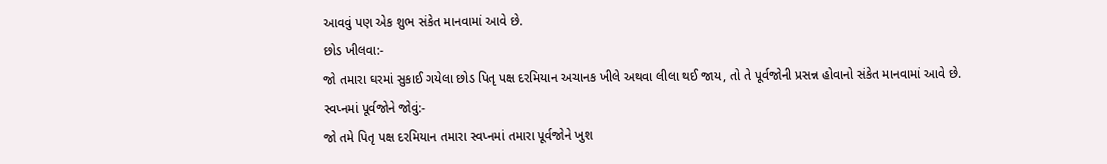આવવું પણ એક શુભ સંકેત માનવામાં આવે છે.
છોડ ખીલવા:-
જો તમારા ઘરમાં સુકાઈ ગયેલા છોડ પિતૃ પક્ષ દરમિયાન અચાનક ખીલે અથવા લીલા થઈ જાય, તો તે પૂર્વજોની પ્રસન્ન હોવાનો સંકેત માનવામાં આવે છે.
સ્વપ્નમાં પૂર્વજોને જોવું:-
જો તમે પિતૃ પક્ષ દરમિયાન તમારા સ્વપ્નમાં તમારા પૂર્વજોને ખુશ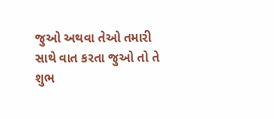જુઓ અથવા તેઓ તમારી સાથે વાત કરતા જુઓ તો તે શુભ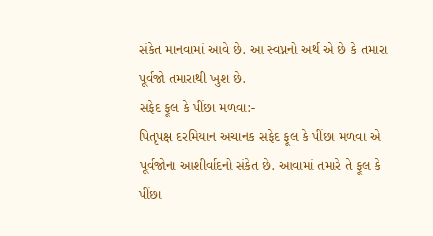સંકેત માનવામાં આવે છે. આ સ્વપ્નનો અર્થ એ છે કે તમારા પૂર્વજો તમારાથી ખુશ છે.
સફેદ ફૂલ કે પીંછા મળવા:-
પિતૃપક્ષ દરમિયાન અચાનક સફેદ ફૂલ કે પીંછા મળવા એ પૂર્વજોના આશીર્વાદનો સંકેત છે. આવામાં તમારે તે ફૂલ કે પીંછા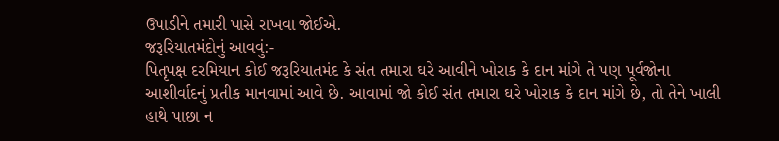ઉપાડીને તમારી પાસે રાખવા જોઈએ.
જરૂરિયાતમંદોનું આવવું:-
પિતૃપક્ષ દરમિયાન કોઈ જરૂરિયાતમંદ કે સંત તમારા ઘરે આવીને ખોરાક કે દાન માંગે તે પણ પૂર્વજોના આશીર્વાદનું પ્રતીક માનવામાં આવે છે. આવામાં જો કોઈ સંત તમારા ઘરે ખોરાક કે દાન માંગે છે, તો તેને ખાલી હાથે પાછા ન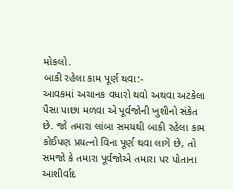મોકલો.
બાકી રહેલા કામ પૂર્ણ થવા:-
આવકમાં અચાનક વધારો થવો અથવા અટકેલા પૈસા પાછા મળવા એ પૂર્વજોની ખુશીનો સંકેત છે. જો તમારા લાંબા સમયથી બાકી રહેલા કામ કોઈપણ પ્રયત્નો વિના પૂર્ણ થવા લાગે છે, તો સમજો કે તમારા પૂર્વજોએ તમારા પર પોતાના આશીર્વાદ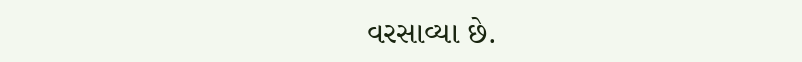વરસાવ્યા છે.